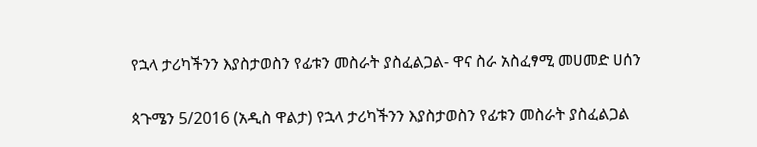የኋላ ታሪካችንን እያስታወስን የፊቱን መስራት ያስፈልጋል- ዋና ስራ አስፈፃሚ መሀመድ ሀሰን

ጳጉሜን 5/2016 (አዲስ ዋልታ) የኋላ ታሪካችንን እያስታወስን የፊቱን መስራት ያስፈልጋል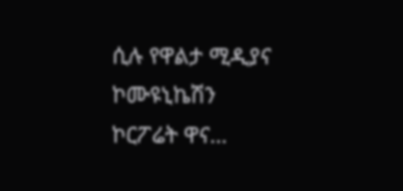ሲሉ የዋልታ ሚዲያና ኮሙዩኒኬሽን ኮርፖሬት ዋና…